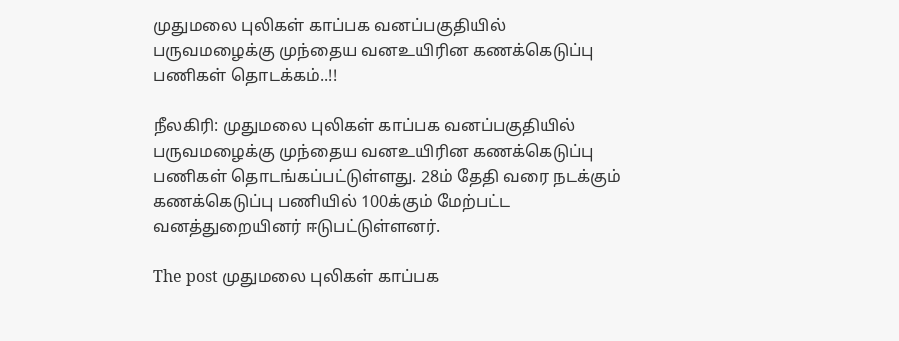முதுமலை புலிகள் காப்பக வனப்பகுதியில் பருவமழைக்கு முந்தைய வனஉயிரின கணக்கெடுப்பு பணிகள் தொடக்கம்..!!

நீலகிரி: முதுமலை புலிகள் காப்பக வனப்பகுதியில் பருவமழைக்கு முந்தைய வனஉயிரின கணக்கெடுப்பு பணிகள் தொடங்கப்பட்டுள்ளது. 28ம் தேதி வரை நடக்கும் கணக்கெடுப்பு பணியில் 100க்கும் மேற்பட்ட வனத்துறையினர் ஈடுபட்டுள்ளனர்.

The post முதுமலை புலிகள் காப்பக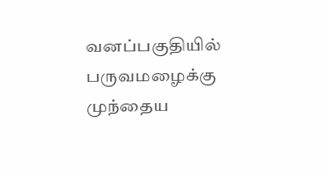வனப்பகுதியில் பருவமழைக்கு முந்தைய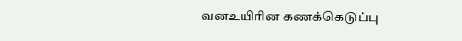வனஉயிரின கணக்கெடுப்பு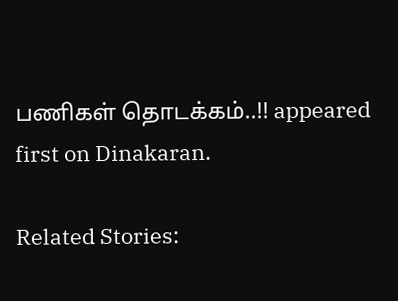பணிகள் தொடக்கம்..!! appeared first on Dinakaran.

Related Stories: